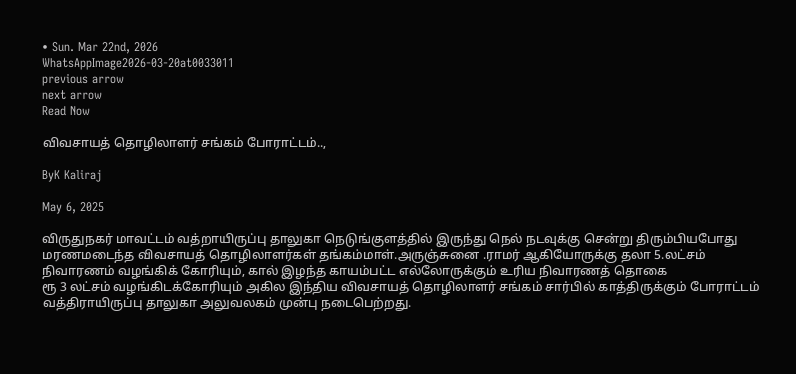• Sun. Mar 22nd, 2026
WhatsAppImage2026-03-20at0033011
previous arrow
next arrow
Read Now

விவசாயத் தொழிலாளர் சங்கம் போராட்டம்..,

ByK Kaliraj

May 6, 2025

விருதுநகர் மாவட்டம் வத்றாயிருப்பு தாலுகா நெடுங்குளத்தில் இருந்து நெல் நடவுக்கு சென்று திரும்பியபோது மரணமடைந்த விவசாயத் தொழிலாளர்கள் தங்கம்மாள்.அருஞ்சுனை .ராமர் ஆகியோருக்கு தலா 5.லட்சம் நிவாரணம் வழங்கிக் கோரியும், கால் இழந்த காயம்பட்ட எல்லோருக்கும் உரிய நிவாரணத் தொகை
ரூ 3 லட்சம் வழங்கிடக்கோரியும் அகில இந்திய விவசாயத் தொழிலாளர் சங்கம் சார்பில் காத்திருக்கும் போராட்டம் வத்திராயிருப்பு தாலுகா அலுவலகம் முன்பு நடைபெற்றது.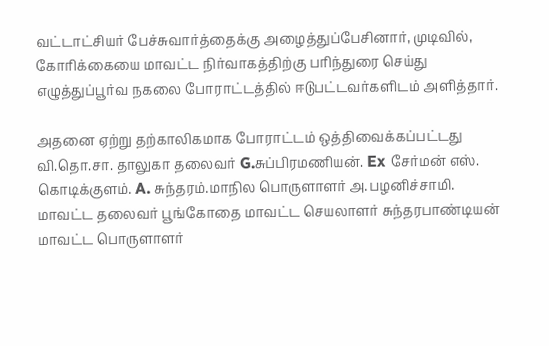வட்டாட்சியர் பேச்சுவார்த்தைக்கு அழைத்துப்பேசினார், முடிவில், கோரிக்கையை மாவட்ட நிர்வாகத்திற்கு பரிந்துரை செய்து எழுத்துப்பூர்வ நகலை போராட்டத்தில் ஈடுபட்டவர்களிடம் அளித்தார்.

அதனை ஏற்று தற்காலிகமாக போராட்டம் ஒத்திவைக்கப்பட்டது வி.தொ.சா. தாலுகா தலைவர் G.சுப்பிரமணியன். Ex சேர்மன் எஸ். கொடிக்குளம். A. சுந்தரம்.மாநில பொருளாளர் அ.பழனிச்சாமி. மாவட்ட தலைவர் பூங்கோதை மாவட்ட செயலாளர் சுந்தரபாண்டியன் மாவட்ட பொருளாளர்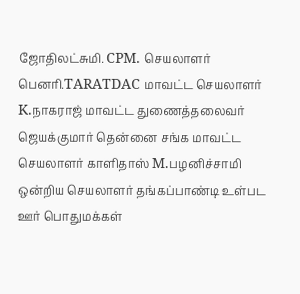ஜோதிலட்சுமி. CPM. செயலாளர் பெனரி.TARATDAC மாவட்ட செயலாளர் K.நாகராஜ் மாவட்ட துணைத்தலைவர் ஜெயக்குமார் தென்னை சங்க மாவட்ட செயலாளர் காளிதாஸ் M.பழனிச்சாமி ஒன்றிய செயலாளர் தங்கப்பாண்டி உள்பட ஊர் பொதுமக்கள்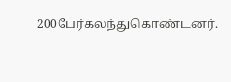200பேர்கலந்துகொண்டனர்.